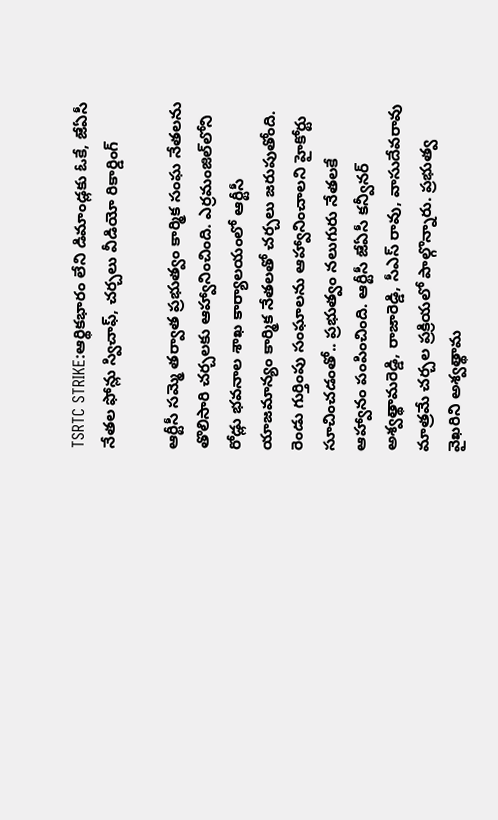TSRTC STRIKE:ఆర్థికభారం లేని డిమాండ్లకు ఓకే, జేఏసీ నేతల ఫోన్లు స్విచాఫ్, చర్చలు వీడియో రికార్డింగ్

ఆర్టీసీ సమ్మె తర్వాత ప్రభుత్వం కార్మిక సంఘ నేతలను తొలిసారి చర్చలకు ఆహ్వానించింది. ఎర్రమంజిల్‌లోని రోడ్లు భవనాల శాఖ కార్యాలయంలో ఆర్టీసీ యాజమాన్యం కార్మిక నేతలతో చర్చలు జరుపుతోంది. రెండు గుర్తింపు సంఘాలను ఆహ్వానించాలని హైకోర్టు సూచించడంతో.. ప్రభుత్వం నలుగురు నేతలకే ఆహ్వానం పంపించింది. ఆర్టీసీ జేఏసీ కన్వీనర్ అశ్వత్థామరెడ్డి, రాజారెడ్డి, సీఎస్ రావు, వాసుదేవరావు మాత్రమే చర్చల ప్రక్రియలో పాల్గొన్నారు. ప్రభుత్వ వైఖరిని అశ్వత్థామ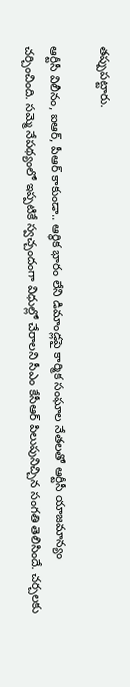తప్పుపట్టారు.

ఆర్టీసీ విలీనం, ఐఆర్, పీఆర్ కాకుండా.. ఆర్థిక భారం లేని డిమాండ్లపై కార్మిక సంఘాల నేతలతో ఆర్టీసీ యాజమాన్యం చర్చించింది. సమ్మె నేపథ్యంలో ఇప్పటికే స్వచ్చందంగా విధుల్లో చేరాలని సీఎం కేసీఆర్ పిలుపునిచ్చిన సంగతి తెలిసిందే. చర్చలకు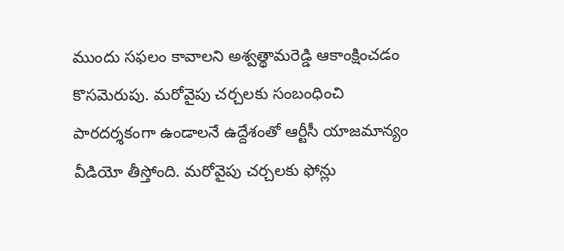ముందు సఫలం కావాలని అశ్వత్థామరెడ్డి ఆకాంక్షించడం కొసమెరుపు. మరోవైపు చర్చలకు సంబంధించి పారదర్శకంగా ఉండాలనే ఉద్దేశంతో ఆర్టీసీ యాజమాన్యం వీడియో తీస్తోంది. మరోవైపు చర్చలకు ఫోన్లు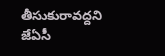తీసుకురావద్దని జేఏసీ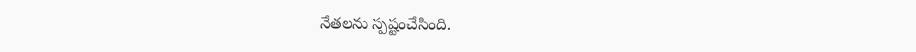నేతలను స్పష్టంచేసింది.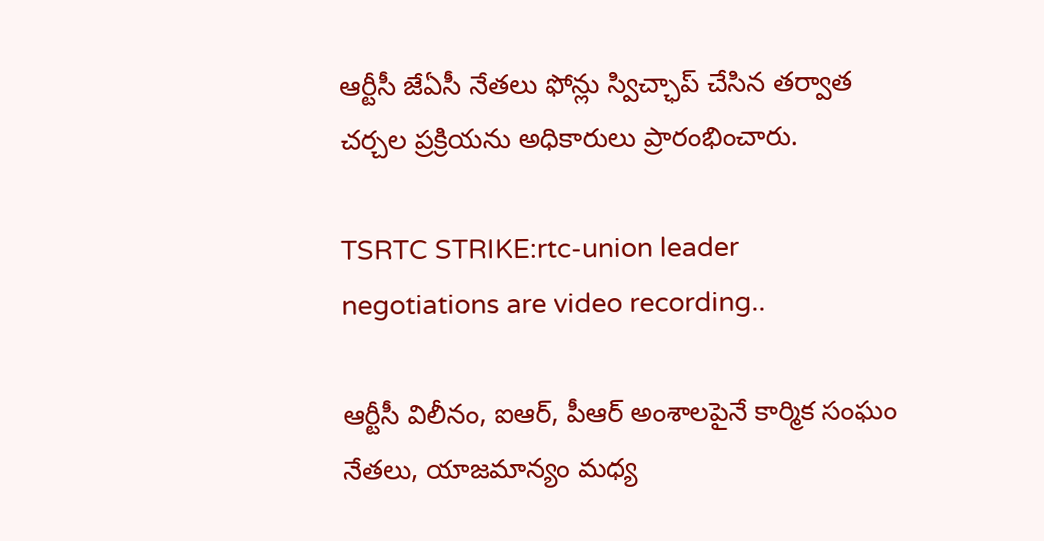ఆర్టీసీ జేఏసీ నేతలు ఫోన్లు స్విచ్ఛాప్ చేసిన తర్వాత చర్చల ప్రక్రియను అధికారులు ప్రారంభించారు.

TSRTC STRIKE:rtc-union leader negotiations are video recording..

ఆర్టీసీ విలీనం, ఐఆర్, పీఆర్ అంశాలపైనే కార్మిక సంఘం నేతలు, యాజమాన్యం మధ్య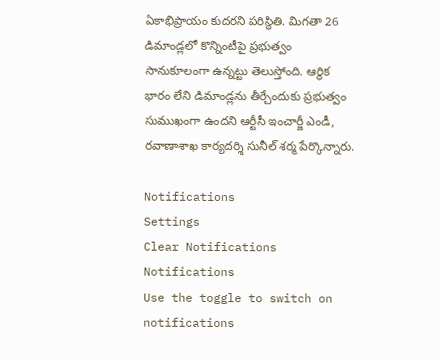ఏకాభిప్రాయం కుదరని పరిస్థితి. మిగతా 26 డిమాండ్లలో కొన్నింటీపై ప్రభుత్వం సానుకూలంగా ఉన్నట్టు తెలుస్తోంది. ఆర్థిక భారం లేని డిమాండ్లను తీర్చేందుకు ప్రభుత్వం సుముఖంగా ఉందని ఆర్టీసీ ఇంచార్జీ ఎండీ, రవాణాశాఖ కార్యదర్శి సునీల్ శర్మ పేర్కొన్నారు.

Notifications
Settings
Clear Notifications
Notifications
Use the toggle to switch on notifications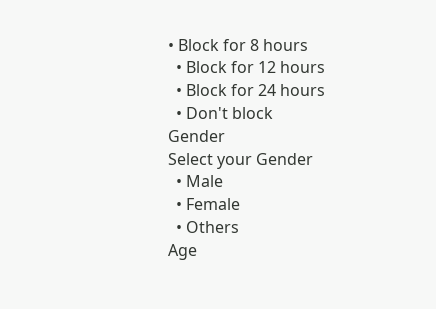• Block for 8 hours
  • Block for 12 hours
  • Block for 24 hours
  • Don't block
Gender
Select your Gender
  • Male
  • Female
  • Others
Age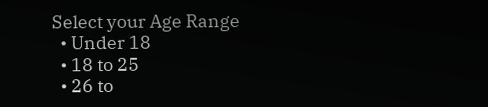Select your Age Range
  • Under 18
  • 18 to 25
  • 26 to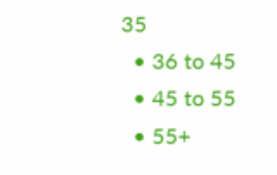35
  • 36 to 45
  • 45 to 55
  • 55+